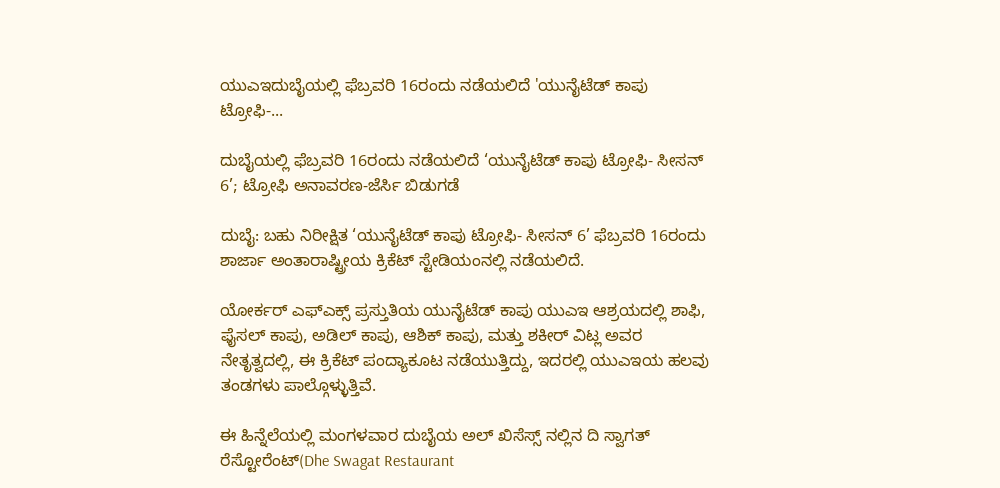ಯುಎಇದುಬೈಯಲ್ಲಿ ಫೆಬ್ರವರಿ 16ರಂದು ನಡೆಯಲಿದೆ 'ಯುನೈಟೆಡ್ ಕಾಪು ಟ್ರೋಫಿ-...

ದುಬೈಯಲ್ಲಿ ಫೆಬ್ರವರಿ 16ರಂದು ನಡೆಯಲಿದೆ ‘ಯುನೈಟೆಡ್ ಕಾಪು ಟ್ರೋಫಿ- ಸೀಸನ್ 6’; ಟ್ರೋಫಿ ಅನಾವರಣ-ಜೆರ್ಸಿ ಬಿಡುಗಡೆ

ದುಬೈ: ಬಹು ನಿರೀಕ್ಷಿತ ‘ಯುನೈಟೆಡ್ ಕಾಪು ಟ್ರೋಫಿ- ಸೀಸನ್ 6’ ಫೆಬ್ರವರಿ 16ರಂದು ಶಾರ್ಜಾ ಅಂತಾರಾಷ್ಟ್ರೀಯ ಕ್ರಿಕೆಟ್ ಸ್ಟೇಡಿಯಂನಲ್ಲಿ ನಡೆಯಲಿದೆ.

ಯೋರ್ಕರ್ ಎಫ್‌ಎಕ್ಸ್ ಪ್ರಸ್ತುತಿಯ ಯುನೈಟೆಡ್ ಕಾಪು ಯುಎಇ ಆಶ್ರಯದಲ್ಲಿ ಶಾಫಿ, ಫೈಸಲ್ ಕಾಪು, ಅಡಿಲ್ ಕಾಪು, ಆಶಿಕ್ ಕಾಪು, ಮತ್ತು ಶಕೀರ್ ವಿಟ್ಲ ಅವರ ನೇತೃತ್ವದಲ್ಲಿ, ಈ ಕ್ರಿಕೆಟ್ ಪಂದ್ಯಾಕೂಟ ನಡೆಯುತ್ತಿದ್ದು, ಇದರಲ್ಲಿ ಯುಎಇಯ ಹಲವು ತಂಡಗಳು ಪಾಲ್ಗೊಳ್ಳುತ್ತಿವೆ.

ಈ ಹಿನ್ನೆಲೆಯಲ್ಲಿ ಮಂಗಳವಾರ ದುಬೈಯ ಅಲ್ ಖಿಸೆಸ್ಸ್ ನಲ್ಲಿನ ದಿ ಸ್ವಾಗತ್ ರೆಸ್ಟೋರೆಂಟ್(Dhe Swagat Restaurant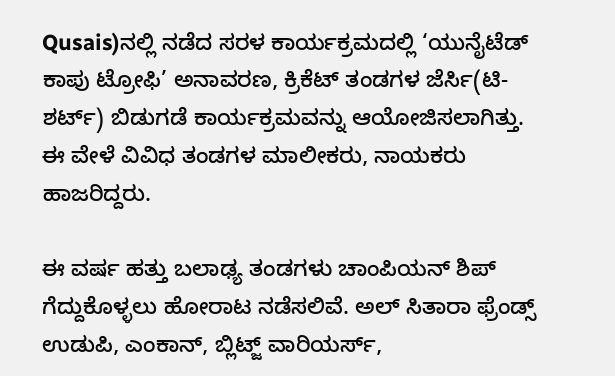Qusais)ನಲ್ಲಿ ನಡೆದ ಸರಳ ಕಾರ್ಯಕ್ರಮದಲ್ಲಿ ‘ಯುನೈಟೆಡ್ ಕಾಪು ಟ್ರೋಫಿ’ ಅನಾವರಣ, ಕ್ರಿಕೆಟ್ ತಂಡಗಳ ಜೆರ್ಸಿ(ಟಿ-ಶರ್ಟ್) ಬಿಡುಗಡೆ ಕಾರ್ಯಕ್ರಮವನ್ನು ಆಯೋಜಿಸಲಾಗಿತ್ತು. ಈ ವೇಳೆ ವಿವಿಧ ತಂಡಗಳ ಮಾಲೀಕರು, ನಾಯಕರು ಹಾಜರಿದ್ದರು.

ಈ ವರ್ಷ ಹತ್ತು ಬಲಾಢ್ಯ ತಂಡಗಳು ಚಾಂಪಿಯನ್ ಶಿಪ್ ಗೆದ್ದುಕೊಳ್ಳಲು ಹೋರಾಟ ನಡೆಸಲಿವೆ. ಅಲ್ ಸಿತಾರಾ ಫ್ರೆಂಡ್ಸ್ ಉಡುಪಿ, ಎಂಕಾನ್, ಬ್ಲಿಟ್ಜ್ ವಾರಿಯರ್ಸ್,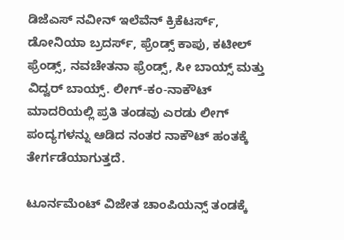ಡಿಜೆಎಸ್ ನವೀನ್ ಇಲೆವೆನ್ ಕ್ರಿಕೆಟರ್ಸ್, ಡೋನಿಯಾ ಬ್ರದರ್ಸ್, ಫ್ರೆಂಡ್ಸ್ ಕಾಪು, ಕಟೀಲ್ ಫ್ರೆಂಡ್ಸ್, ನವಚೇತನಾ ಫ್ರೆಂಡ್ಸ್, ಸೀ ಬಾಯ್ಸ್ ಮತ್ತು ವಿದ್ವರ್ ಬಾಯ್ಸ್. ಲೀಗ್-ಕಂ-ನಾಕೌಟ್ ಮಾದರಿಯಲ್ಲಿ ಪ್ರತಿ ತಂಡವು ಎರಡು ಲೀಗ್ ಪಂದ್ಯಗಳನ್ನು ಆಡಿದ ನಂತರ ನಾಕೌಟ್ ಹಂತಕ್ಕೆ ತೇರ್ಗಡೆಯಾಗುತ್ತದೆ.

ಟೂರ್ನಮೆಂಟ್ ವಿಜೇತ ಚಾಂಪಿಯನ್ಸ್‌ ತಂಡಕ್ಕೆ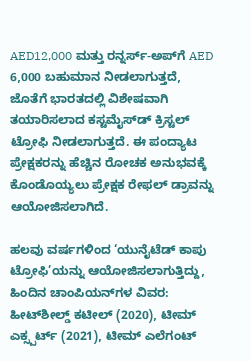AED12,000 ಮತ್ತು ರನ್ನರ್ಸ್-ಅಪ್‌ಗೆ AED 6,000 ಬಹುಮಾನ ನೀಡಲಾಗುತ್ತದೆ, ಜೊತೆಗೆ ಭಾರತದಲ್ಲಿ ವಿಶೇಷವಾಗಿ ತಯಾರಿಸಲಾದ ಕಸ್ಟಮೈಸ್‌ಡ್ ಕ್ರಿಸ್ಟಲ್ ಟ್ರೋಫಿ ನೀಡಲಾಗುತ್ತದೆ. ಈ ಪಂದ್ಯಾಟ ಪ್ರೇಕ್ಷಕರನ್ನು ಹೆಚ್ಚಿನ ರೋಚಕ ಅನುಭವಕ್ಕೆ ಕೊಂಡೊಯ್ಯಲು ಪ್ರೇಕ್ಷಕ ರೇಫಲ್ ಡ್ರಾವನ್ನು ಆಯೋಜಿಸಲಾಗಿದೆ.

ಹಲವು ವರ್ಷಗಳಿಂದ ‘ಯುನೈಟೆಡ್ ಕಾಪು ಟ್ರೋಫಿ’ಯನ್ನು ಆಯೋಜಿಸಲಾಗುತ್ತಿದ್ದು, ಹಿಂದಿನ ಚಾಂಪಿಯನ್‌ಗಳ ವಿವರ:
ಹೀಟ್‌ಶೀಲ್ಡ್ ಕಟೀಲ್ (2020), ಟೀಮ್ ಎಕ್ಸ್ಪರ್ಟ್ (2021), ಟೀಮ್ ಎಲೆಗಂಟ್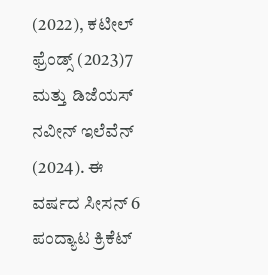(2022), ಕಟೀಲ್ ಫ್ರೆಂಡ್ಸ್ (2023)7 ಮತ್ತು ಡಿಜೆಯಸ್ ನವೀನ್ ಇಲೆವೆನ್ (2024). ಈ ವರ್ಷದ ಸೀಸನ್ 6 ಪಂದ್ಯಾಟ ಕ್ರಿಕೆಟ್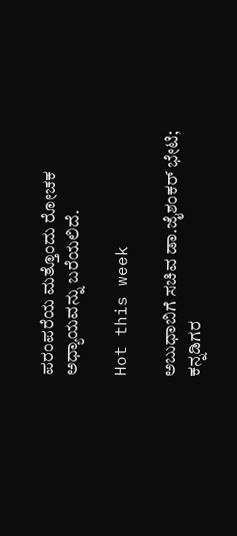ಪರಂಪರೆಯ ಮತ್ತೊಂದು ರೋಚಕ ಅಧ್ಯಾಯವನ್ನು ಬರೆಯಲಿದೆ.

Hot this week

ಅಬುಧಾಬಿಗೆ ಸಚಿವ ಡಾ.ಜೈಶಂಕರ್ ಭೇಟಿ; ಕನ್ನಡಿಗರ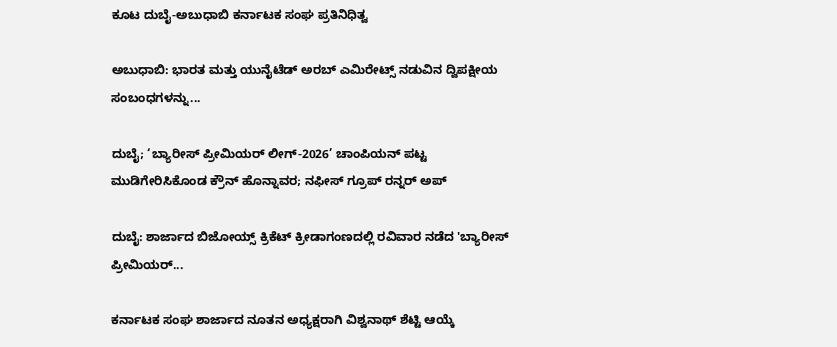ಕೂಟ ದುಬೈ-ಅಬುಧಾಬಿ ಕರ್ನಾಟಕ ಸಂಘ ಪ್ರತಿನಿಧಿತ್ವ

ಅಬುಧಾಬಿ: ಭಾರತ ಮತ್ತು ಯುನೈಟೆಡ್ ಅರಬ್ ಎಮಿರೇಟ್ಸ್ ನಡುವಿನ ದ್ವಿಪಕ್ಷೀಯ ಸಂಬಂಧಗಳನ್ನು...

ದುಬೈ; ‘ಬ್ಯಾರೀಸ್ ಪ್ರೀಮಿಯರ್ ಲೀಗ್-2026’ ಚಾಂಪಿಯನ್ ಪಟ್ಟ ಮುಡಿಗೇರಿಸಿಕೊಂಡ ಕ್ರೌನ್ ಹೊನ್ನಾವರ; ನಫೀಸ್ ಗ್ರೂಪ್ ರನ್ನರ್ ಅಪ್

ದುಬೈ: ಶಾರ್ಜಾದ ಬಿಜೋಯ್ಸ್ ಕ್ರಿಕೆಟ್ ಕ್ರೀಡಾಗಂಣದಲ್ಲಿ ರವಿವಾರ ನಡೆದ 'ಬ್ಯಾರೀಸ್ ಪ್ರೀಮಿಯರ್...

ಕರ್ನಾಟಕ ಸಂಘ ಶಾರ್ಜಾದ ನೂತನ ಅಧ್ಯಕ್ಷರಾಗಿ ವಿಶ್ವನಾಥ್ ಶೆಟ್ಟಿ ಆಯ್ಕೆ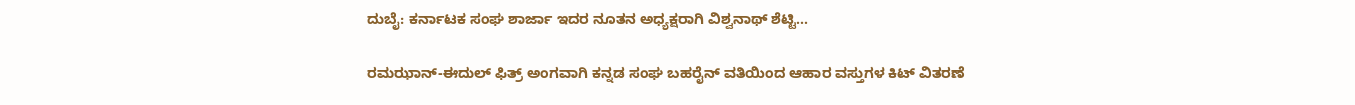ದುಬೈ: ಕರ್ನಾಟಕ ಸಂಘ ಶಾರ್ಜಾ ಇದರ ನೂತನ ಅಧ್ಯಕ್ಷರಾಗಿ ವಿಶ್ವನಾಥ್ ಶೆಟ್ಟಿ...

ರಮಝಾನ್-ಈದುಲ್ ಫಿತ್ರ್ ಅಂಗವಾಗಿ ಕನ್ನಡ ಸಂಘ ಬಹರೈನ್ ವತಿಯಿಂದ ಆಹಾರ ವಸ್ತುಗಳ ಕಿಟ್ ವಿತರಣೆ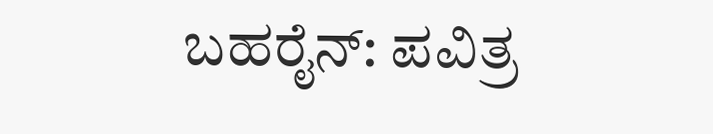ಬಹರೈನ್: ಪವಿತ್ರ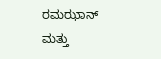ರಮಝಾನ್ ಮತ್ತು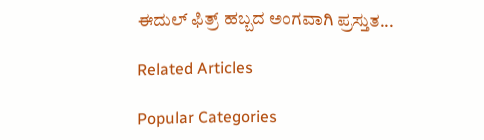ಈದುಲ್ ಫಿತ್ರ್ ಹಬ್ಬದ ಅಂಗವಾಗಿ ಪ್ರಸ್ತುತ...

Related Articles

Popular Categories